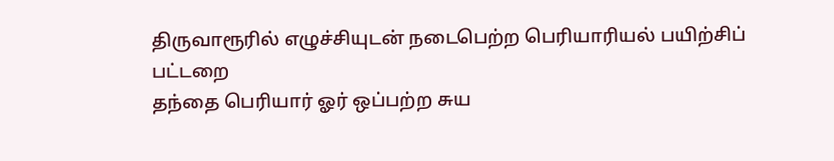திருவாரூரில் எழுச்சியுடன் நடைபெற்ற பெரியாரியல் பயிற்சிப் பட்டறை
தந்தை பெரியார் ஓர் ஒப்பற்ற சுய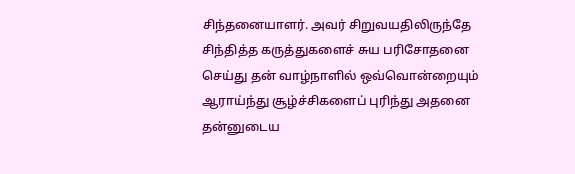சிந்தனையாளர். அவர் சிறுவயதிலிருந்தே சிந்தித்த கருத்துகளைச் சுய பரிசோதனை செய்து தன் வாழ்நாளில் ஒவ்வொன்றையும் ஆராய்ந்து சூழ்ச்சிகளைப் புரிந்து அதனை தன்னுடைய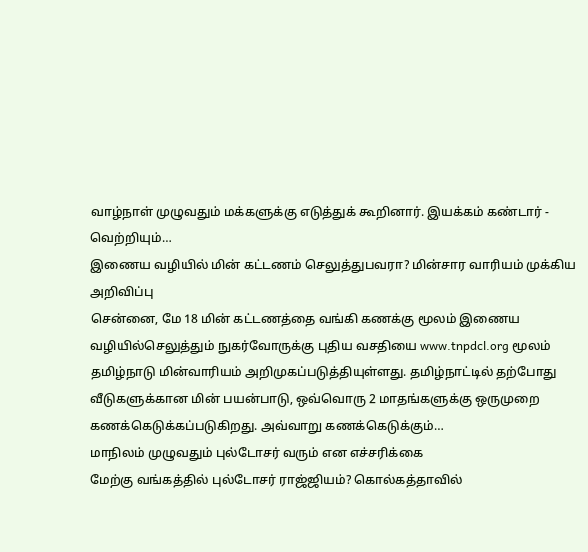வாழ்நாள் முழுவதும் மக்களுக்கு எடுத்துக் கூறினார். இயக்கம் கண்டார் - வெற்றியும்…
இணைய வழியில் மின் கட்டணம் செலுத்துபவரா? மின்சார வாரியம் முக்கிய அறிவிப்பு
சென்னை, மே 18 மின் கட்டணத்தை வங்கி கணக்கு மூலம் இணைய வழியில்செலுத்தும் நுகர்வோருக்கு புதிய வசதியை www.tnpdcl.org மூலம் தமிழ்நாடு மின்வாரியம் அறிமுகப்படுத்தியுள்ளது. தமிழ்நாட்டில் தற்போது வீடுகளுக்கான மின் பயன்பாடு, ஒவ்வொரு 2 மாதங்களுக்கு ஒருமுறை கணக்கெடுக்கப்படுகிறது. அவ்வாறு கணக்கெடுக்கும்…
மாநிலம் முழுவதும் புல்டோசர் வரும் என எச்சரிக்கை
மேற்கு வங்கத்தில் புல்டோசர் ராஜ்ஜியம்? கொல்கத்தாவில்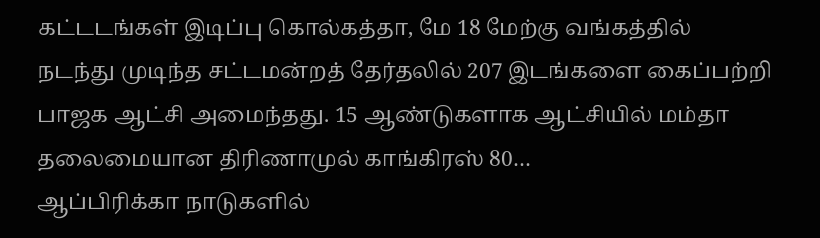கட்டடங்கள் இடிப்பு கொல்கத்தா, மே 18 மேற்கு வங்கத்தில் நடந்து முடிந்த சட்டமன்றத் தேர்தலில் 207 இடங்களை கைப்பற்றி பாஜக ஆட்சி அமைந்தது. 15 ஆண்டுகளாக ஆட்சியில் மம்தா தலைமையான திரிணாமுல் காங்கிரஸ் 80…
ஆப்பிரிக்கா நாடுகளில்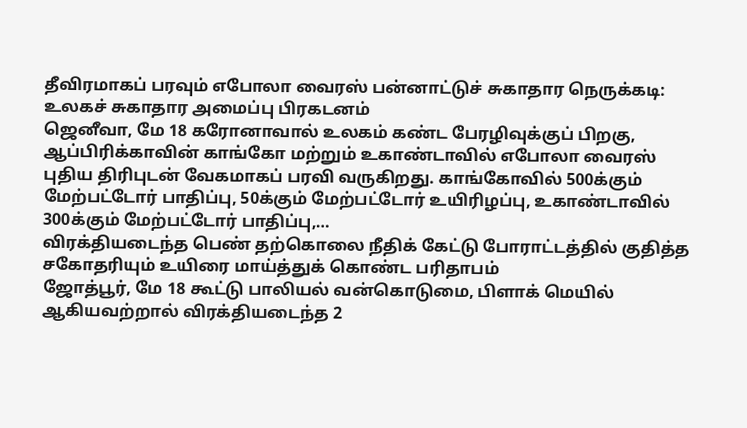தீவிரமாகப் பரவும் எபோலா வைரஸ் பன்னாட்டுச் சுகாதார நெருக்கடி: உலகச் சுகாதார அமைப்பு பிரகடனம்
ஜெனீவா, மே 18 கரோனாவால் உலகம் கண்ட பேரழிவுக்குப் பிறகு, ஆப்பிரிக்காவின் காங்கோ மற்றும் உகாண்டாவில் எபோலா வைரஸ் புதிய திரிபுடன் வேகமாகப் பரவி வருகிறது. காங்கோவில் 500க்கும் மேற்பட்டோர் பாதிப்பு, 50க்கும் மேற்பட்டோர் உயிரிழப்பு, உகாண்டாவில் 300க்கும் மேற்பட்டோர் பாதிப்பு,…
விரக்தியடைந்த பெண் தற்கொலை நீதிக் கேட்டு போராட்டத்தில் குதித்த சகோதரியும் உயிரை மாய்த்துக் கொண்ட பரிதாபம்
ஜோத்பூர், மே 18 கூட்டு பாலியல் வன்கொடுமை, பிளாக் மெயில் ஆகியவற்றால் விரக்தியடைந்த 2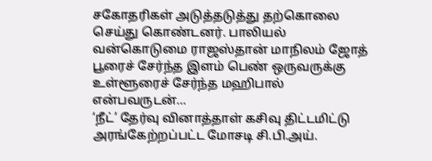சகோதரிகள் அடுத்தடுத்து தற்கொலை செய்து கொண்டனர். பாலியல் வன்கொடுமை ராஜஸ்தான் மாநிலம் ஜோத் பூரைச் சேர்ந்த இளம் பெண் ஒருவருக்கு உள்ளூரைச் சேர்ந்த மஹிபால் என்பவருடன்…
‘நீட்’ தேர்வு வினாத்தாள் கசிவு திட்டமிட்டு அரங்கேற்றப்பட்ட மோசடி சி.பி.அய்.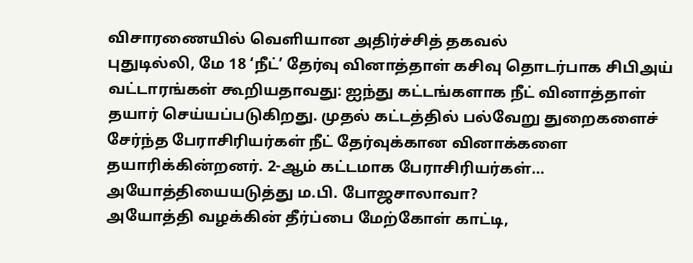விசாரணையில் வெளியான அதிர்ச்சித் தகவல்
புதுடில்லி, மே 18 ‘நீட்’ தேர்வு வினாத்தாள் கசிவு தொடர்பாக சிபிஅய் வட்டாரங்கள் கூறியதாவது: ஐந்து கட்டங்களாக நீட் வினாத்தாள் தயார் செய்யப்படுகிறது. முதல் கட்டத்தில் பல்வேறு துறைகளைச் சேர்ந்த பேராசிரியர்கள் நீட் தேர்வுக்கான வினாக்களை தயாரிக்கின்றனர். 2-ஆம் கட்டமாக பேராசிரியர்கள்…
அயோத்தியையடுத்து ம.பி. போஜசாலாவா?
அயோத்தி வழக்கின் தீர்ப்பை மேற்கோள் காட்டி,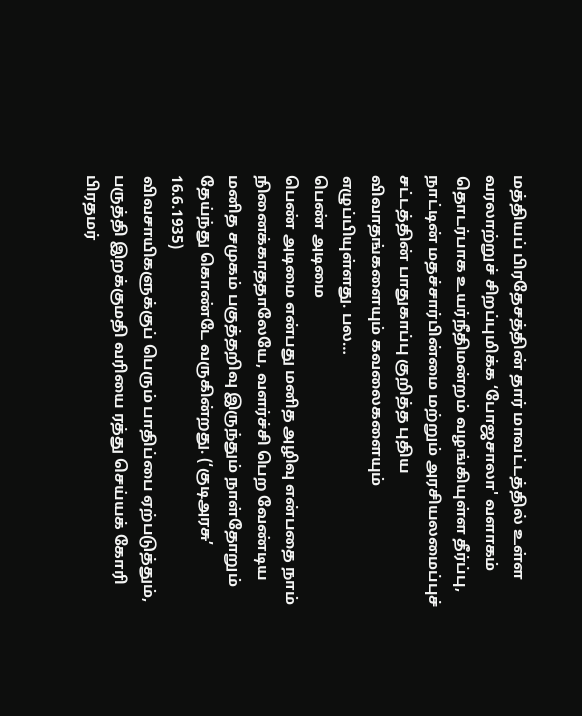மத்தியப் பிரதேசத்தின் தார் மாவட்டத்தில் உள்ள வரலாற்றுச் சிறப்புமிக்க ‘போஜசாலா' வளாகம் தொடர்பாக உயர்நீதிமன்றம் வழங்கியுள்ள தீர்ப்பு, நாட்டின் மதச்சார்பின்மை மற்றும் அரசியலமைப்புச் சட்டத்தின் பாதுகாப்பு குறித்த புதிய விவாதங்களையும் கவலைகளையும் எழுப்பியுள்ளது. பல…
பெண் அடிமை
பெண் அடிமை என்பது மனித அழிவு என்பதை நாம் நினைக்காததாலேயே, வளர்ச்சி பெற வேண்டிய மனித சமுகம் பகுத்தறிவு இருந்தும் நாள்தோறும் தேய்ந்து கொண்டே வருகின்றது. (‘குடிஅரசு’ 16.6.1935)
விவசாயிகளுக்குப் பெரும் பாதிப்பை ஏற்படுத்தும், பருத்தி இறக்குமதி வரியை ரத்து செய்யக் கோரி பிரதமர்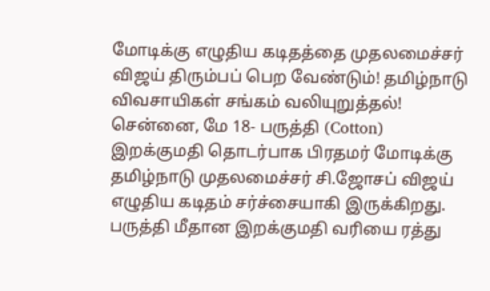மோடிக்கு எழுதிய கடிதத்தை முதலமைச்சர் விஜய் திரும்பப் பெற வேண்டும்! தமிழ்நாடு விவசாயிகள் சங்கம் வலியுறுத்தல்!
சென்னை, மே 18- பருத்தி (Cotton) இறக்குமதி தொடர்பாக பிரதமர் மோடிக்கு தமிழ்நாடு முதலமைச்சர் சி.ஜோசப் விஜய் எழுதிய கடிதம் சர்ச்சையாகி இருக்கிறது. பருத்தி மீதான இறக்குமதி வரியை ரத்து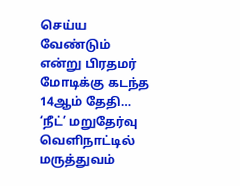செய்ய வேண்டும் என்று பிரதமர் மோடிக்கு கடந்த 14ஆம் தேதி…
‘நீட்’ மறுதேர்வு வெளிநாட்டில் மருத்துவம்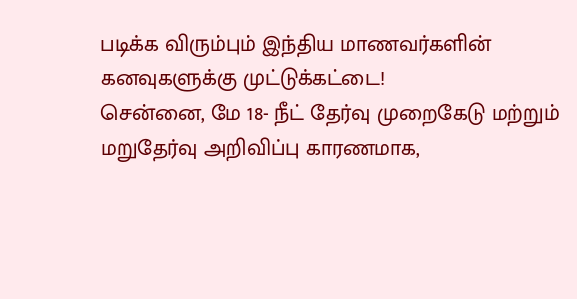படிக்க விரும்பும் இந்திய மாணவர்களின் கனவுகளுக்கு முட்டுக்கட்டை!
சென்னை, மே 18- நீட் தேர்வு முறைகேடு மற்றும் மறுதேர்வு அறிவிப்பு காரணமாக,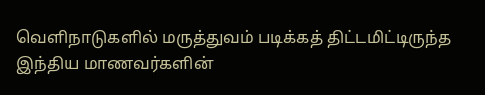வெளிநாடுகளில் மருத்துவம் படிக்கத் திட்டமிட்டிருந்த இந்திய மாணவர்களின்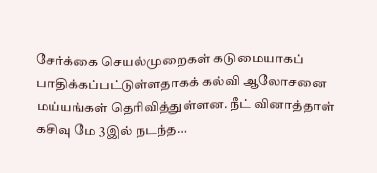சேர்க்கை செயல்முறைகள் கடுமையாகப் பாதிக்கப்பட்டுள்ளதாகக் கல்வி ஆலோசனை மய்யங்கள் தெரிவித்துள்ளன. நீட் வினாத்தாள் கசிவு மே 3இல் நடந்த…